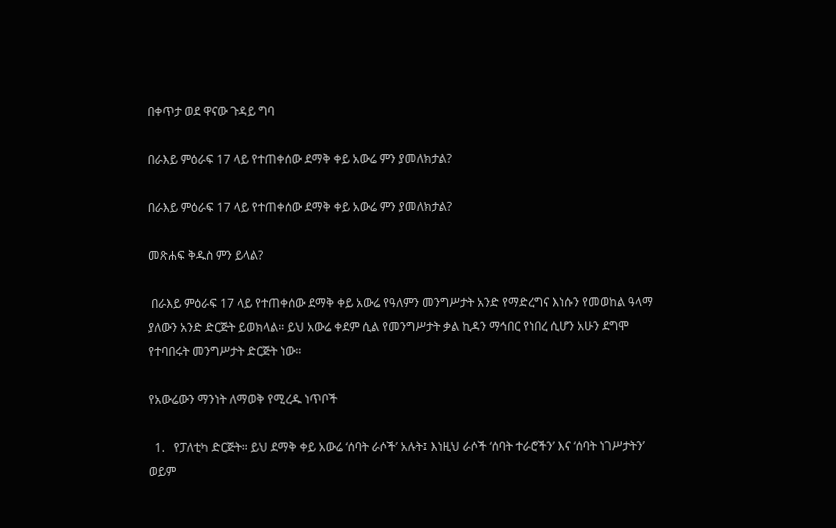በቀጥታ ወደ ዋናው ጉዳይ ግባ

በራእይ ምዕራፍ 17 ላይ የተጠቀሰው ደማቅ ቀይ አውሬ ምን ያመለክታል?

በራእይ ምዕራፍ 17 ላይ የተጠቀሰው ደማቅ ቀይ አውሬ ምን ያመለክታል?

መጽሐፍ ቅዱስ ምን ይላል?

 በራእይ ምዕራፍ 17 ላይ የተጠቀሰው ደማቅ ቀይ አውሬ የዓለምን መንግሥታት አንድ የማድረግና እነሱን የመወከል ዓላማ ያለውን አንድ ድርጅት ይወክላል። ይህ አውሬ ቀደም ሲል የመንግሥታት ቃል ኪዳን ማኅበር የነበረ ሲሆን አሁን ደግሞ የተባበሩት መንግሥታት ድርጅት ነው።

የአውሬውን ማንነት ለማወቅ የሚረዱ ነጥቦች

  1.   የፓለቲካ ድርጅት። ይህ ደማቅ ቀይ አውሬ ‘ሰባት ራሶች’ አሉት፤ እነዚህ ራሶች ‘ሰባት ተራሮችን’ እና ‘ሰባት ነገሥታትን’ ወይም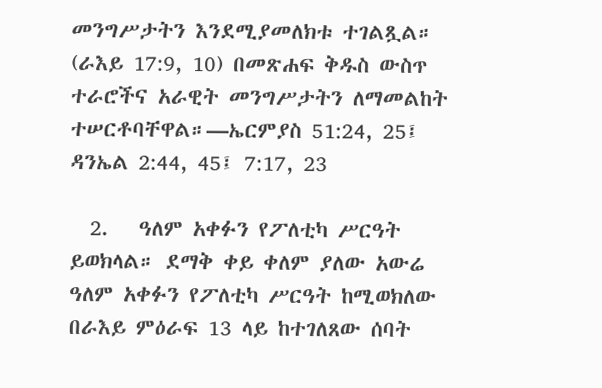መንግሥታትን እንደሚያመለክቱ ተገልጿል። (ራእይ 17:9, 10) በመጽሐፍ ቅዱስ ውስጥ ተራሮችና አራዊት መንግሥታትን ለማመልከት ተሠርቶባቸዋል።—ኤርምያስ 51:24, 25፤ ዳንኤል 2:44, 45፤ 7:17, 23

  2.   ዓለም አቀፉን የፖለቲካ ሥርዓት ይወክላል። ደማቅ ቀይ ቀለም ያለው አውሬ ዓለም አቀፉን የፖለቲካ ሥርዓት ከሚወክለው በራእይ ምዕራፍ 13 ላይ ከተገለጸው ሰባት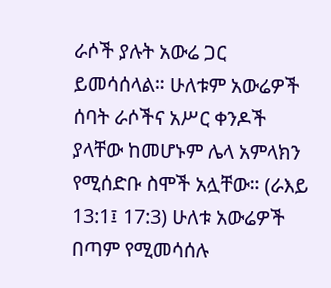ራሶች ያሉት አውሬ ጋር ይመሳሰላል። ሁለቱም አውሬዎች ሰባት ራሶችና አሥር ቀንዶች ያላቸው ከመሆኑም ሌላ አምላክን የሚሰድቡ ስሞች አሏቸው። (ራእይ 13:1፤ 17:3) ሁለቱ አውሬዎች በጣም የሚመሳሰሉ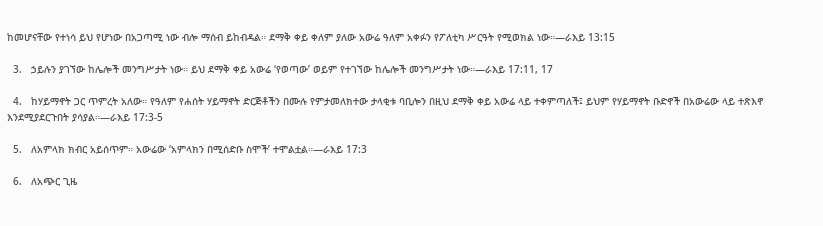ከመሆናቸው የተነሳ ይህ የሆነው በአጋጣሚ ነው ብሎ ማሰብ ይከብዳል። ደማቅ ቀይ ቀለም ያለው አውሬ ዓለም አቀፉን የፖለቲካ ሥርዓት የሚወክል ነው።—ራእይ 13:15

  3.   ኃይሉን ያገኘው ከሌሎች መንግሥታት ነው። ይህ ደማቅ ቀይ አውሬ ‘የወጣው’ ወይም የተገኘው ከሌሎች መንግሥታት ነው።—ራእይ 17:11, 17

  4.   ከሃይማኖት ጋር ጥምረት አለው። የዓለም የሐሰት ሃይማኖት ድርጅቶችን በሙሉ የምታመለክተው ታላቂቱ ባቢሎን በዚህ ደማቅ ቀይ አውሬ ላይ ተቀምጣለች፤ ይህም የሃይማኖት ቡድኖች በአውሬው ላይ ተጽእኖ እንደሚያደርጉበት ያሳያል።—ራእይ 17:3-5

  5.   ለአምላክ ክብር አይሰጥም። አውሬው ‘አምላክን በሚሰድቡ ስሞች’ ተሞልቷል።—ራእይ 17:3

  6.   ለአጭር ጊዜ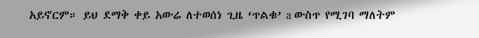አይኖርም። ይህ ደማቅ ቀይ አውሬ ለተወሰነ ጊዜ ‘ጥልቁ’ a ውስጥ የሚገባ ማለትም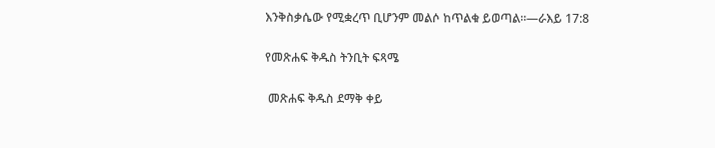እንቅስቃሴው የሚቋረጥ ቢሆንም መልሶ ከጥልቁ ይወጣል።—ራእይ 17:8

የመጽሐፍ ቅዱስ ትንቢት ፍጻሜ

 መጽሐፍ ቅዱስ ደማቅ ቀይ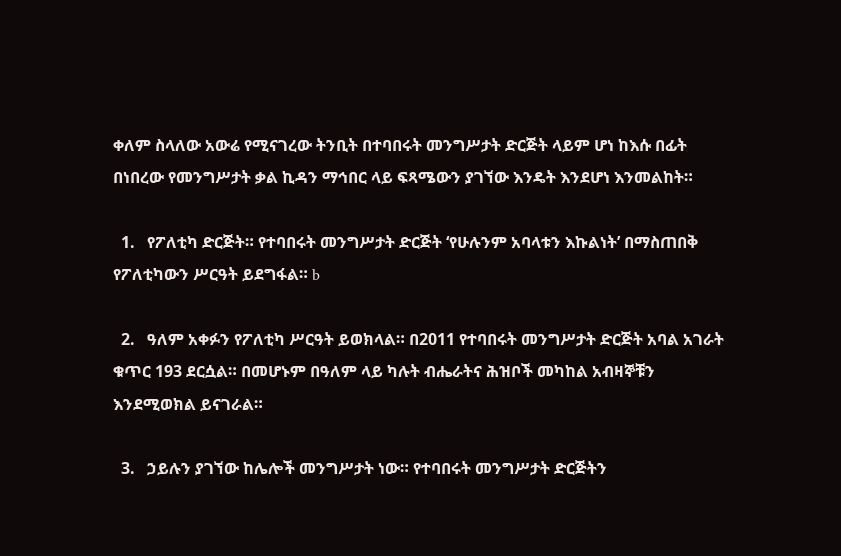ቀለም ስላለው አውሬ የሚናገረው ትንቢት በተባበሩት መንግሥታት ድርጅት ላይም ሆነ ከእሱ በፊት በነበረው የመንግሥታት ቃል ኪዳን ማኅበር ላይ ፍጻሜውን ያገኘው እንዴት እንደሆነ እንመልከት።

  1.   የፖለቲካ ድርጅት። የተባበሩት መንግሥታት ድርጅት ‘የሁሉንም አባላቱን እኩልነት’ በማስጠበቅ የፖለቲካውን ሥርዓት ይደግፋል። b

  2.   ዓለም አቀፉን የፖለቲካ ሥርዓት ይወክላል። በ2011 የተባበሩት መንግሥታት ድርጅት አባል አገራት ቁጥር 193 ደርሷል። በመሆኑም በዓለም ላይ ካሉት ብሔራትና ሕዝቦች መካከል አብዛኞቹን እንደሚወክል ይናገራል።

  3.   ኃይሉን ያገኘው ከሌሎች መንግሥታት ነው። የተባበሩት መንግሥታት ድርጅትን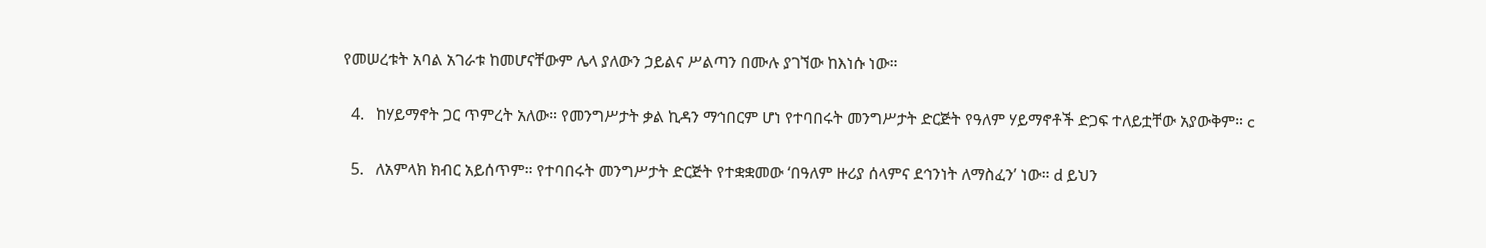የመሠረቱት አባል አገራቱ ከመሆናቸውም ሌላ ያለውን ኃይልና ሥልጣን በሙሉ ያገኘው ከእነሱ ነው።

  4.   ከሃይማኖት ጋር ጥምረት አለው። የመንግሥታት ቃል ኪዳን ማኅበርም ሆነ የተባበሩት መንግሥታት ድርጅት የዓለም ሃይማኖቶች ድጋፍ ተለይቷቸው አያውቅም። c

  5.   ለአምላክ ክብር አይሰጥም። የተባበሩት መንግሥታት ድርጅት የተቋቋመው ‘በዓለም ዙሪያ ሰላምና ደኅንነት ለማስፈን’ ነው። d ይህን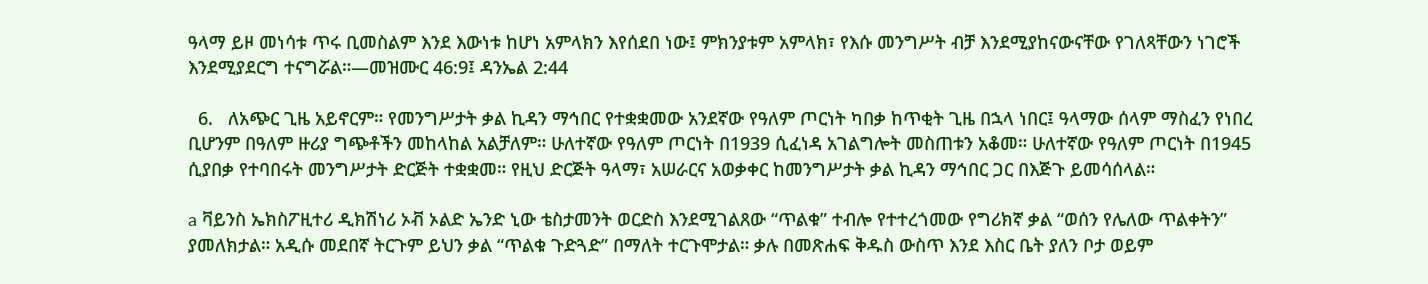ዓላማ ይዞ መነሳቱ ጥሩ ቢመስልም እንደ እውነቱ ከሆነ አምላክን እየሰደበ ነው፤ ምክንያቱም አምላክ፣ የእሱ መንግሥት ብቻ እንደሚያከናውናቸው የገለጻቸውን ነገሮች እንደሚያደርግ ተናግሯል።—መዝሙር 46:9፤ ዳንኤል 2:44

  6.   ለአጭር ጊዜ አይኖርም። የመንግሥታት ቃል ኪዳን ማኅበር የተቋቋመው አንደኛው የዓለም ጦርነት ካበቃ ከጥቂት ጊዜ በኋላ ነበር፤ ዓላማው ሰላም ማስፈን የነበረ ቢሆንም በዓለም ዙሪያ ግጭቶችን መከላከል አልቻለም። ሁለተኛው የዓለም ጦርነት በ1939 ሲፈነዳ አገልግሎት መስጠቱን አቆመ። ሁለተኛው የዓለም ጦርነት በ1945 ሲያበቃ የተባበሩት መንግሥታት ድርጅት ተቋቋመ። የዚህ ድርጅት ዓላማ፣ አሠራርና አወቃቀር ከመንግሥታት ቃል ኪዳን ማኅበር ጋር በእጅጉ ይመሳሰላል።

a ቫይንስ ኤክስፖዚተሪ ዲክሽነሪ ኦቭ ኦልድ ኤንድ ኒው ቴስታመንት ወርድስ እንደሚገልጸው “ጥልቁ” ተብሎ የተተረጎመው የግሪክኛ ቃል “ወሰን የሌለው ጥልቀትን” ያመለክታል። አዲሱ መደበኛ ትርጉም ይህን ቃል “ጥልቁ ጉድጓድ” በማለት ተርጉሞታል። ቃሉ በመጽሐፍ ቅዱስ ውስጥ እንደ እስር ቤት ያለን ቦታ ወይም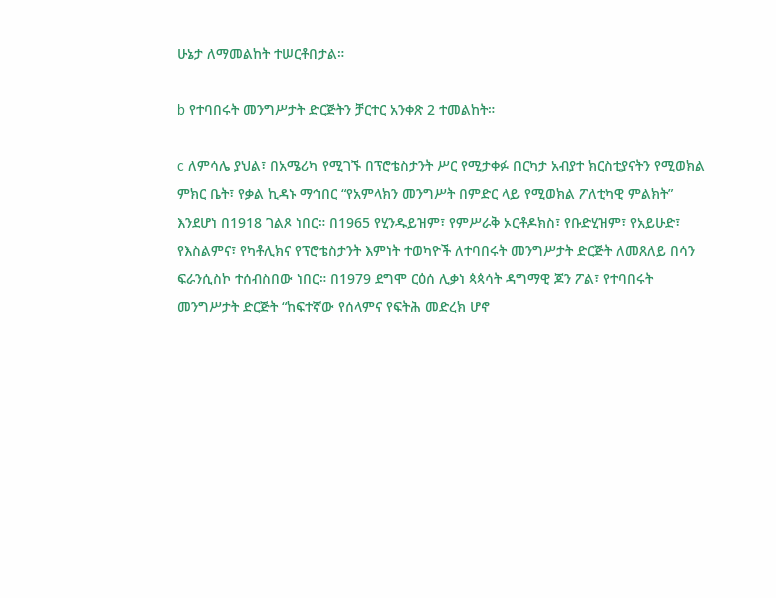ሁኔታ ለማመልከት ተሠርቶበታል።

b የተባበሩት መንግሥታት ድርጅትን ቻርተር አንቀጽ 2 ተመልከት።

c ለምሳሌ ያህል፣ በአሜሪካ የሚገኙ በፕሮቴስታንት ሥር የሚታቀፉ በርካታ አብያተ ክርስቲያናትን የሚወክል ምክር ቤት፣ የቃል ኪዳኑ ማኅበር “የአምላክን መንግሥት በምድር ላይ የሚወክል ፖለቲካዊ ምልክት” እንደሆነ በ1918 ገልጾ ነበር። በ1965 የሂንዱይዝም፣ የምሥራቅ ኦርቶዶክስ፣ የቡድሂዝም፣ የአይሁድ፣ የእስልምና፣ የካቶሊክና የፕሮቴስታንት እምነት ተወካዮች ለተባበሩት መንግሥታት ድርጅት ለመጸለይ በሳን ፍራንሲስኮ ተሰብስበው ነበር። በ1979 ደግሞ ርዕሰ ሊቃነ ጳጳሳት ዳግማዊ ጆን ፖል፣ የተባበሩት መንግሥታት ድርጅት “ከፍተኛው የሰላምና የፍትሕ መድረክ ሆኖ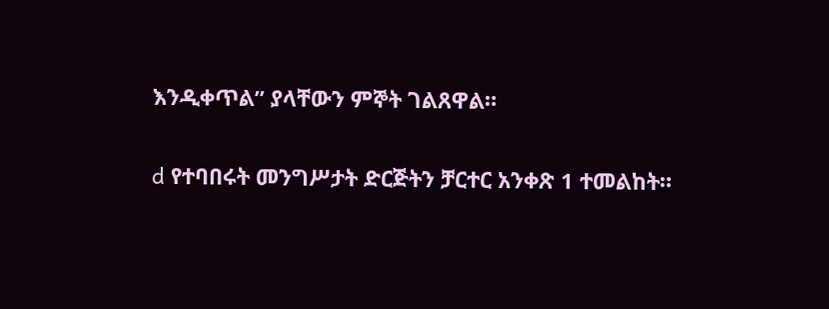እንዲቀጥል” ያላቸውን ምኞት ገልጸዋል።

d የተባበሩት መንግሥታት ድርጅትን ቻርተር አንቀጽ 1 ተመልከት።